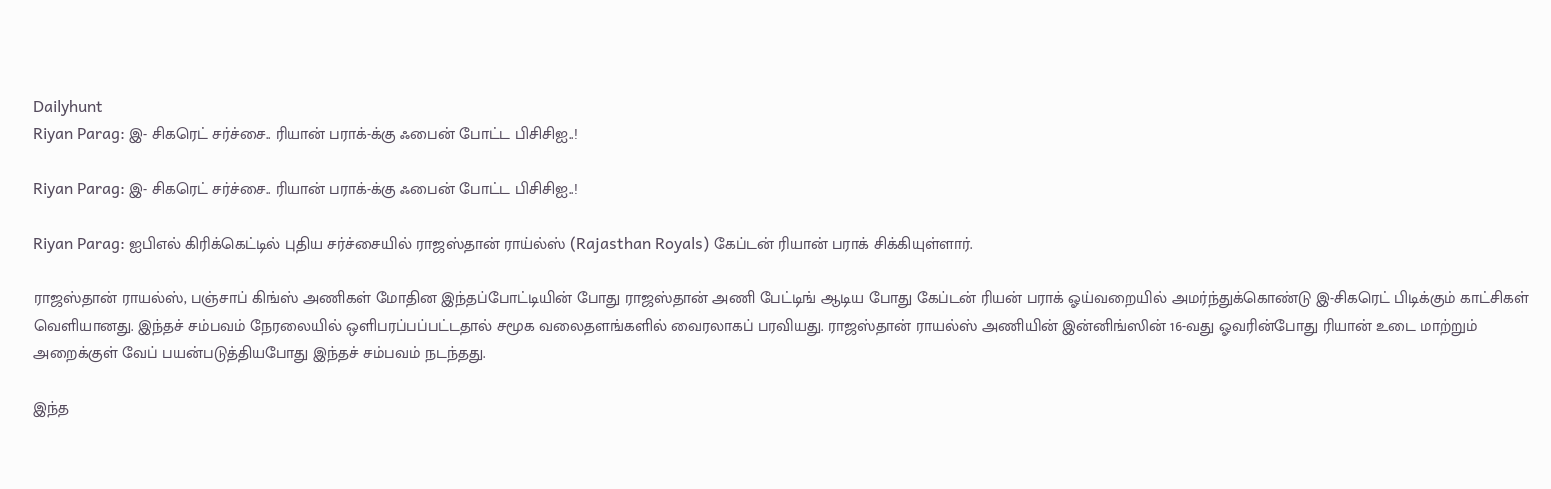Dailyhunt
Riyan Parag: இ- சிகரெட் சர்ச்சை.. ரியான் பராக்-க்கு ஃபைன் போட்ட பிசிசிஐ..!

Riyan Parag: இ- சிகரெட் சர்ச்சை.. ரியான் பராக்-க்கு ஃபைன் போட்ட பிசிசிஐ..!

Riyan Parag: ஐபிஎல் கிரிக்கெட்டில் புதிய சர்ச்சையில் ராஜஸ்தான் ராய்ல்ஸ் (Rajasthan Royals) கேப்டன் ரியான் பராக் சிக்கியுள்ளார்.

ராஜஸ்தான் ராயல்ஸ், பஞ்சாப் கிங்ஸ் அணிகள் மோதின இந்தப்போட்டியின் போது ராஜஸ்தான் அணி பேட்டிங் ஆடிய போது கேப்டன் ரியன் பராக் ஓய்வறையில் அமர்ந்துக்கொண்டு இ-சிகரெட் பிடிக்கும் காட்சிகள் வெளியானது. இந்தச் சம்பவம் நேரலையில் ஒளிபரப்பப்பட்டதால் சமூக வலைதளங்களில் வைரலாகப் பரவியது. ராஜஸ்தான் ராயல்ஸ் அணியின் இன்னிங்ஸின் 16-வது ஓவரின்போது ரியான் உடை மாற்றும் அறைக்குள் வேப் பயன்படுத்தியபோது இந்தச் சம்பவம் நடந்தது.

இந்த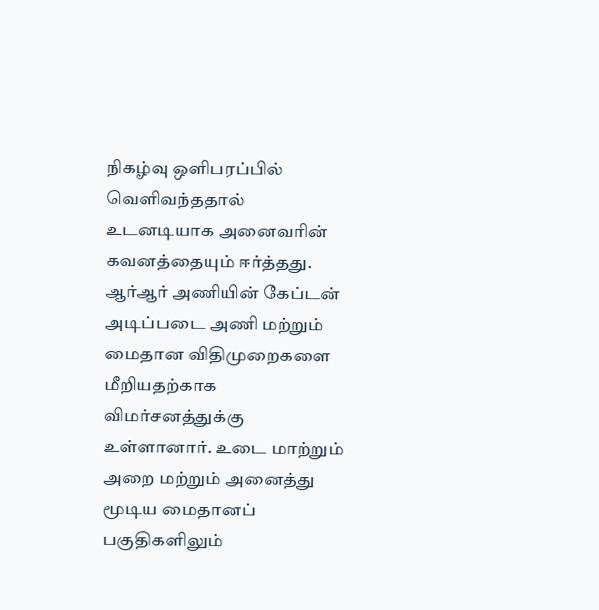நிகழ்வு ஒளிபரப்பில் வெளிவந்ததால் உடனடியாக அனைவரின் கவனத்தையும் ஈர்த்தது. ஆர்ஆர் அணியின் கேப்டன் அடிப்படை அணி மற்றும் மைதான விதிமுறைகளை மீறியதற்காக விமர்சனத்துக்கு உள்ளானார். உடை மாற்றும் அறை மற்றும் அனைத்து மூடிய மைதானப் பகுதிகளிலும்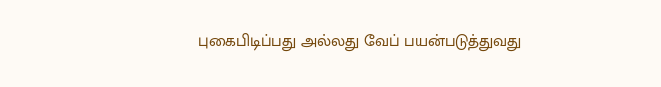புகைபிடிப்பது அல்லது வேப் பயன்படுத்துவது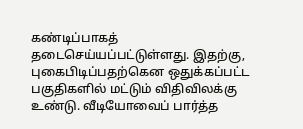கண்டிப்பாகத் தடைசெய்யப்பட்டுள்ளது. இதற்கு, புகைபிடிப்பதற்கென ஒதுக்கப்பட்ட பகுதிகளில் மட்டும் விதிவிலக்கு உண்டு. வீடியோவைப் பார்த்த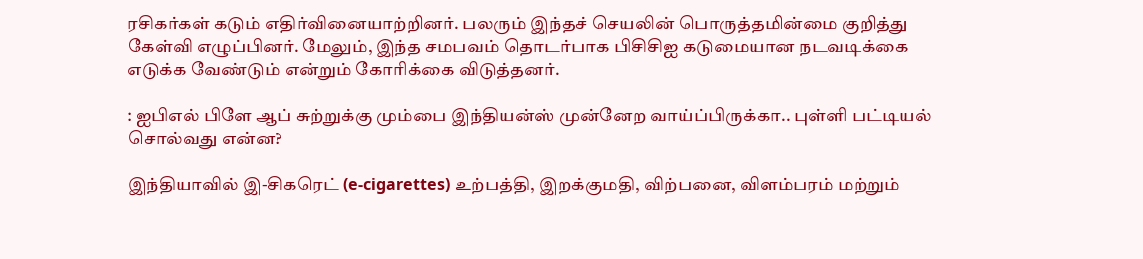ரசிகர்கள் கடும் எதிர்வினையாற்றினர். பலரும் இந்தச் செயலின் பொருத்தமின்மை குறித்து கேள்வி எழுப்பினர். மேலும், இந்த சமபவம் தொடர்பாக பிசிசிஐ கடுமையான நடவடிக்கை எடுக்க வேண்டும் என்றும் கோரிக்கை விடுத்தனர்.

: ஐபிஎல் பிளே ஆப் சுற்றுக்கு மும்பை இந்தியன்ஸ் முன்னேற வாய்ப்பிருக்கா.. புள்ளி பட்டியல் சொல்வது என்ன?

இந்தியாவில் இ-சிகரெட் (e-cigarettes) உற்பத்தி, இறக்குமதி, விற்பனை, விளம்பரம் மற்றும்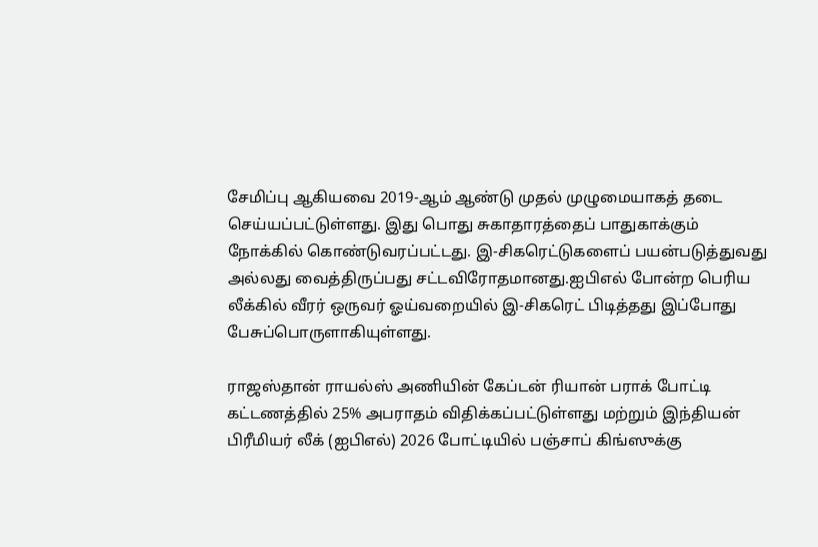சேமிப்பு ஆகியவை 2019-ஆம் ஆண்டு முதல் முழுமையாகத் தடை செய்யப்பட்டுள்ளது. இது பொது சுகாதாரத்தைப் பாதுகாக்கும் நோக்கில் கொண்டுவரப்பட்டது. இ-சிகரெட்டுகளைப் பயன்படுத்துவது அல்லது வைத்திருப்பது சட்டவிரோதமானது.ஐபிஎல் போன்ற பெரிய லீக்கில் வீரர் ஒருவர் ஓய்வறையில் இ-சிகரெட் பிடித்தது இப்போது பேசுப்பொருளாகியுள்ளது.

ராஜஸ்தான் ராயல்ஸ் அணியின் கேப்டன் ரியான் பராக் போட்டி கட்டணத்தில் 25% அபராதம் விதிக்கப்பட்டுள்ளது மற்றும் இந்தியன் பிரீமியர் லீக் (ஐபிஎல்) 2026 போட்டியில் பஞ்சாப் கிங்ஸுக்கு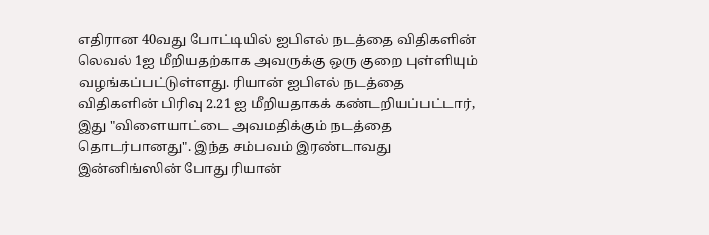எதிரான 40வது போட்டியில் ஐபிஎல் நடத்தை விதிகளின் லெவல் 1ஐ மீறியதற்காக அவருக்கு ஒரு குறை புள்ளியும் வழங்கப்பட்டுள்ளது. ரியான் ஐபிஎல் நடத்தை விதிகளின் பிரிவு 2.21 ஐ மீறியதாகக் கண்டறியப்பட்டார், இது "விளையாட்டை அவமதிக்கும் நடத்தை தொடர்பானது". இந்த சம்பவம் இரண்டாவது இன்னிங்ஸின் போது ரியான்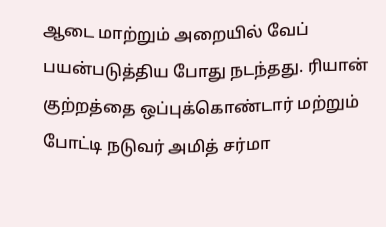ஆடை மாற்றும் அறையில் வேப் பயன்படுத்திய போது நடந்தது. ரியான் குற்றத்தை ஒப்புக்கொண்டார் மற்றும் போட்டி நடுவர் அமித் சர்மா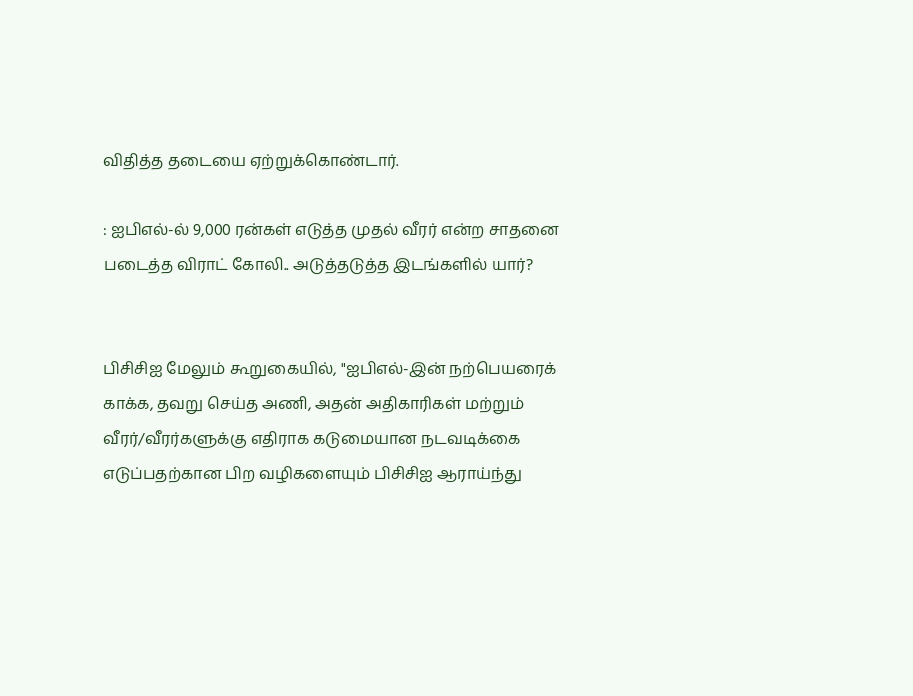விதித்த தடையை ஏற்றுக்கொண்டார்.

: ஐபிஎல்-ல் 9,000 ரன்கள் எடுத்த முதல் வீரர் என்ற சாதனை படைத்த விராட் கோலி.. அடுத்தடுத்த இடங்களில் யார்?


பிசிசிஐ மேலும் கூறுகையில், "ஐபிஎல்-இன் நற்பெயரைக் காக்க, தவறு செய்த அணி, அதன் அதிகாரிகள் மற்றும் வீரர்/வீரர்களுக்கு எதிராக கடுமையான நடவடிக்கை எடுப்பதற்கான பிற வழிகளையும் பிசிசிஐ ஆராய்ந்து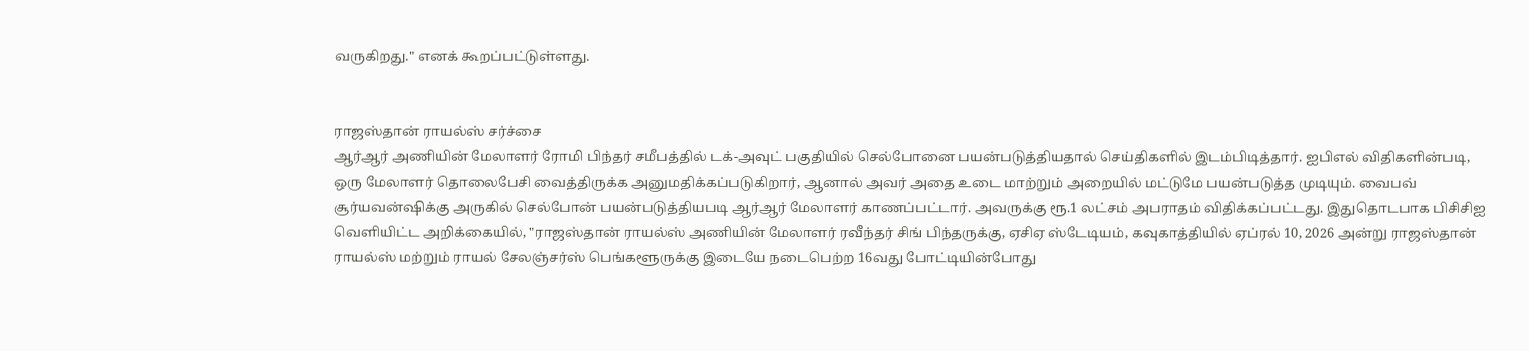வருகிறது." எனக் கூறப்பட்டுள்ளது.


ராஜஸ்தான் ராயல்ஸ் சர்ச்சை
ஆர்ஆர் அணியின் மேலாளர் ரோமி பிந்தர் சமீபத்தில் டக்-அவுட் பகுதியில் செல்போனை பயன்படுத்தியதால் செய்திகளில் இடம்பிடித்தார். ஐபிஎல் விதிகளின்படி, ஒரு மேலாளர் தொலைபேசி வைத்திருக்க அனுமதிக்கப்படுகிறார், ஆனால் அவர் அதை உடை மாற்றும் அறையில் மட்டுமே பயன்படுத்த முடியும். வைபவ் சூர்யவன்ஷிக்கு அருகில் செல்போன் பயன்படுத்தியபடி ஆர்ஆர் மேலாளர் காணப்பட்டார். அவருக்கு ரூ.1 லட்சம் அபராதம் விதிக்கப்பட்டது. இதுதொடபாக பிசிசிஐ வெளியிட்ட அறிக்கையில், "ராஜஸ்தான் ராயல்ஸ் அணியின் மேலாளர் ரவீந்தர் சிங் பிந்தருக்கு, ஏசிஏ ஸ்டேடியம், கவுகாத்தியில் ஏப்ரல் 10, 2026 அன்று ராஜஸ்தான் ராயல்ஸ் மற்றும் ராயல் சேலஞ்சர்ஸ் பெங்களூருக்கு இடையே நடைபெற்ற 16வது போட்டியின்போது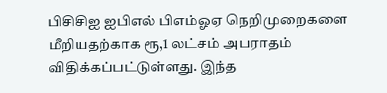பிசிசிஐ ஐபிஎல் பிஎம்ஓஏ நெறிமுறைகளை மீறியதற்காக ரூ,1 லட்சம் அபராதம் விதிக்கப்பட்டுள்ளது. இந்த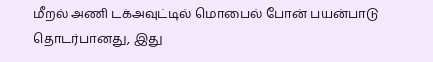மீறல் அணி டக்அவுட்டில் மொபைல் போன் பயன்பாடு தொடர்பானது, இது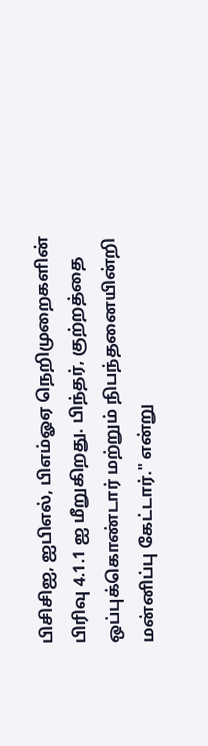பிசிசிஐ, ஐபிஎல், பிஎம்ஓஏ நெறிமுறைகளின் பிரிவு 4.1.1 ஐ மீறுகிறது. பிந்தர், குற்றத்தை ஒப்புக்கொண்டார் மற்றும் நிபந்தனையின்றி மன்னிப்பு கேட்டார்." என்று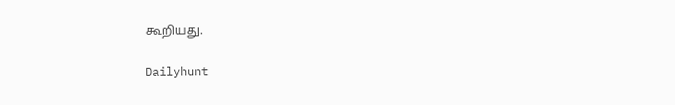கூறியது.

Dailyhunt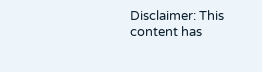Disclaimer: This content has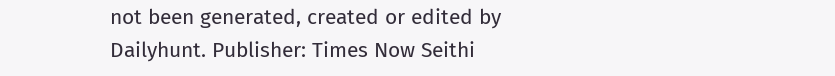not been generated, created or edited by Dailyhunt. Publisher: Times Now Seithi